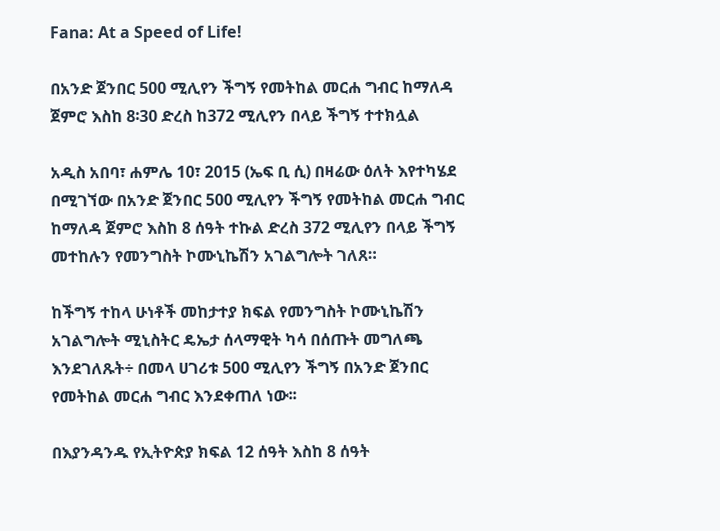Fana: At a Speed of Life!

በአንድ ጀንበር 500 ሚሊየን ችግኝ የመትከል መርሐ ግብር ከማለዳ ጀምሮ እስከ 8፡30 ድረስ ከ372 ሚሊየን በላይ ችግኝ ተተክሏል

አዲስ አበባ፣ ሐምሌ 10፣ 2015 (ኤፍ ቢ ሲ) በዛሬው ዕለት እየተካሄደ በሚገኘው በአንድ ጀንበር 500 ሚሊየን ችግኝ የመትከል መርሐ ግብር ከማለዳ ጀምሮ እስከ 8 ሰዓት ተኩል ድረስ 372 ሚሊየን በላይ ችግኝ መተከሉን የመንግስት ኮሙኒኬሽን አገልግሎት ገለጸ።

ከችግኝ ተከላ ሁነቶች መከታተያ ክፍል የመንግስት ኮሙኒኬሽን አገልግሎት ሚኒስትር ዴኤታ ሰላማዊት ካሳ በሰጡት መግለጫ እንደገለጹት÷ በመላ ሀገሪቱ 500 ሚሊየን ችግኝ በአንድ ጀንበር የመትከል መርሐ ግብር እንደቀጠለ ነው፡፡

በእያንዳንዱ የኢትዮጵያ ክፍል 12 ሰዓት እስከ 8 ሰዓት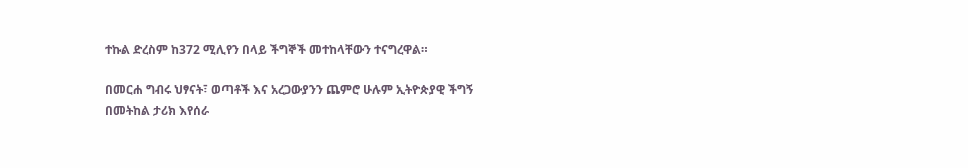ተኩል ድረስም ከ372 ሚሊየን በላይ ችግኞች መተከላቸውን ተናግረዋል።

በመርሐ ግብሩ ህፃናት፣ ወጣቶች እና አረጋውያንን ጨምሮ ሁሉም ኢትዮጵያዊ ችግኝ በመትከል ታሪክ እየሰራ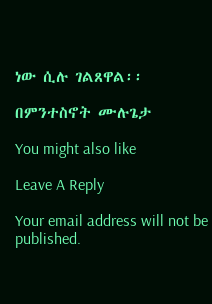ነው ሲሉ ገልጸዋል፡፡

በምንተስኖት ሙሉጌታ

You might also like

Leave A Reply

Your email address will not be published.